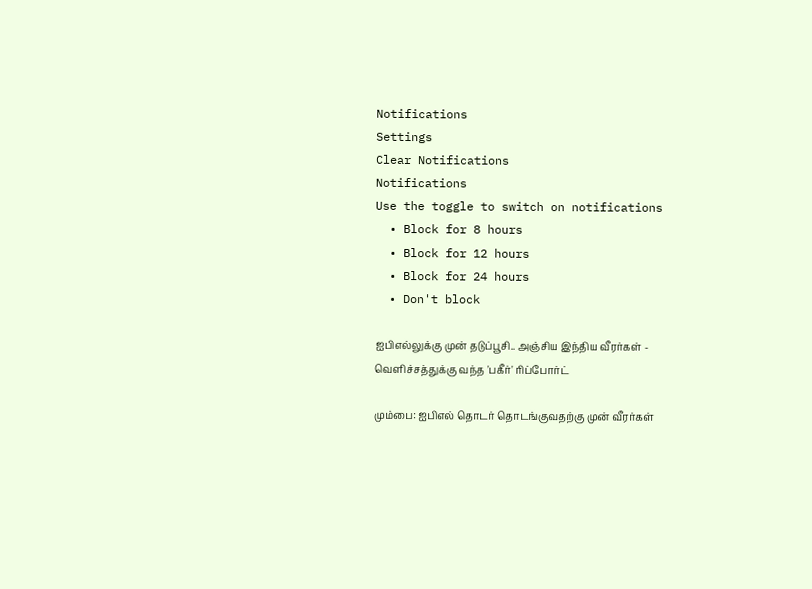Notifications
Settings
Clear Notifications
Notifications
Use the toggle to switch on notifications
  • Block for 8 hours
  • Block for 12 hours
  • Block for 24 hours
  • Don't block

ஐபிஎல்லுக்கு முன் தடுப்பூசி.. அஞ்சிய இந்திய வீரர்கள் - வெளிச்சத்துக்கு வந்த 'பகீர்' ரிப்போர்ட்

மும்பை: ஐபிஎல் தொடர் தொடங்குவதற்கு முன் வீரர்கள்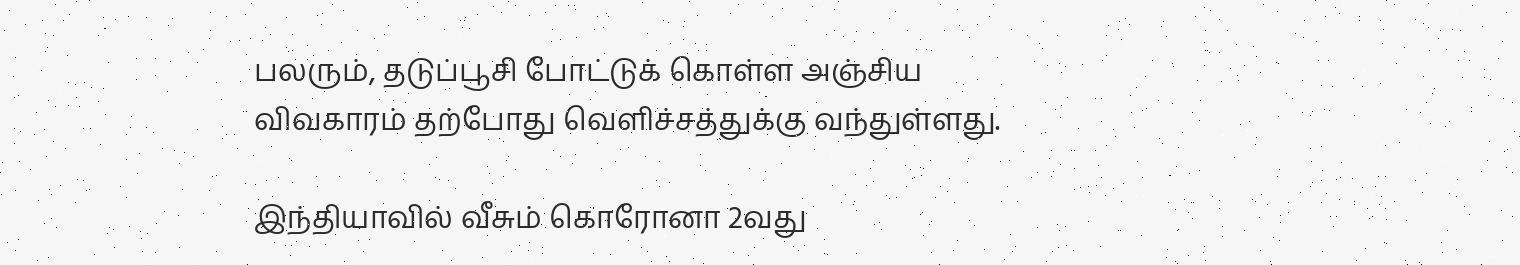பலரும், தடுப்பூசி போட்டுக் கொள்ள அஞ்சிய விவகாரம் தற்போது வெளிச்சத்துக்கு வந்துள்ளது.

இந்தியாவில் வீசும் கொரோனா 2வது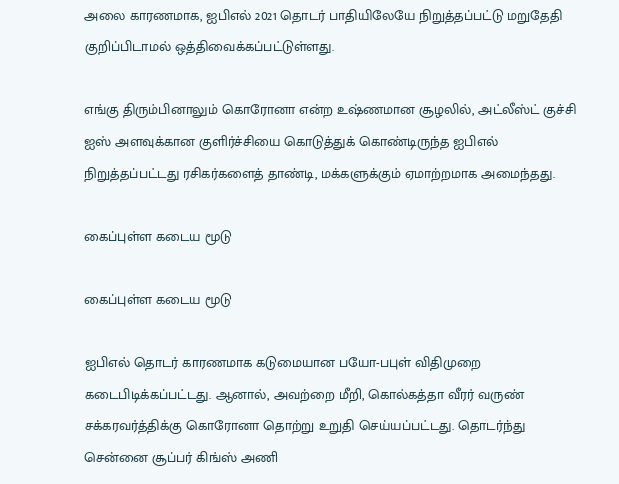அலை காரணமாக, ஐபிஎல் 2021 தொடர் பாதியிலேயே நிறுத்தப்பட்டு மறுதேதி குறிப்பிடாமல் ஒத்திவைக்கப்பட்டுள்ளது.

எங்கு திரும்பினாலும் கொரோனா என்ற உஷ்ணமான சூழலில், அட்லீஸ்ட் குச்சி ஐஸ் அளவுக்கான குளிர்ச்சியை கொடுத்துக் கொண்டிருந்த ஐபிஎல் நிறுத்தப்பட்டது ரசிகர்களைத் தாண்டி, மக்களுக்கும் ஏமாற்றமாக அமைந்தது.

கைப்புள்ள கடைய மூடு

கைப்புள்ள கடைய மூடு

ஐபிஎல் தொடர் காரணமாக கடுமையான பயோ-பபுள் விதிமுறை கடைபிடிக்கப்பட்டது. ஆனால், அவற்றை மீறி, கொல்கத்தா வீரர் வருண் சக்கரவர்த்திக்கு கொரோனா தொற்று உறுதி செய்யப்பட்டது. தொடர்ந்து சென்னை சூப்பர் கிங்ஸ் அணி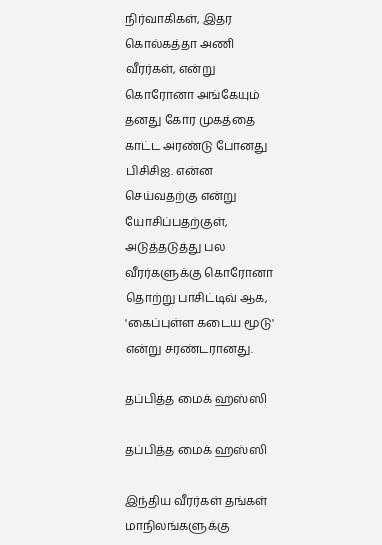நிர்வாகிகள், இதர கொல்கத்தா அணி வீரர்கள், என்று கொரோனா அங்கேயும் தனது கோர முகத்தை காட்ட அரண்டு போனது பிசிசிஐ. என்ன செய்வதற்கு என்று யோசிப்பதற்குள், அடுத்தடுத்து பல வீரர்களுக்கு கொரோனா தொற்று பாசிட்டிவ் ஆக, 'கைப்புள்ள கடைய மூடு' என்று சரண்டரானது.

தப்பித்த மைக் ஹஸ்ஸி

தப்பித்த மைக் ஹஸ்ஸி

இந்திய வீரர்கள் தங்கள் மாநிலங்களுக்கு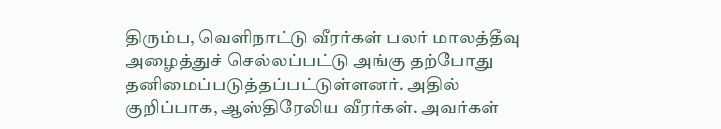திரும்ப, வெளிநாட்டு வீரர்கள் பலர் மாலத்தீவு அழைத்துச் செல்லப்பட்டு அங்கு தற்போது தனிமைப்படுத்தப்பட்டுள்ளனர். அதில் குறிப்பாக, ஆஸ்திரேலிய வீரர்கள். அவர்கள்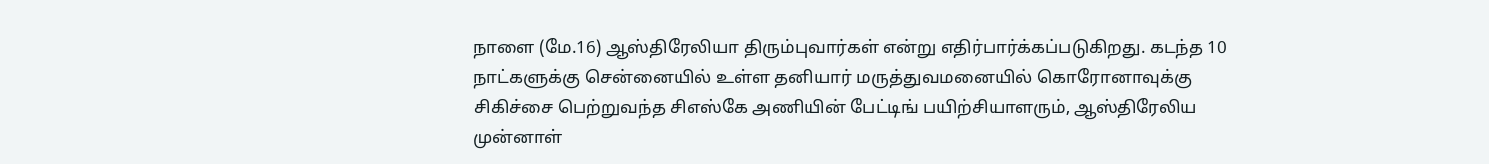நாளை (மே.16) ஆஸ்திரேலியா திரும்புவார்கள் என்று எதிர்பார்க்கப்படுகிறது. கடந்த 10 நாட்களுக்கு சென்னையில் உள்ள தனியார் மருத்துவமனையில் கொரோனாவுக்கு சிகிச்சை பெற்றுவந்த சிஎஸ்கே அணியின் பேட்டிங் பயிற்சியாளரும், ஆஸ்திரேலிய முன்னாள்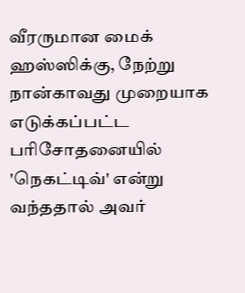வீரருமான மைக் ஹஸ்ஸிக்கு, நேற்று நான்காவது முறையாக எடுக்கப்பட்ட பரிசோதனையில் 'நெகட்டிவ்' என்று வந்ததால் அவர்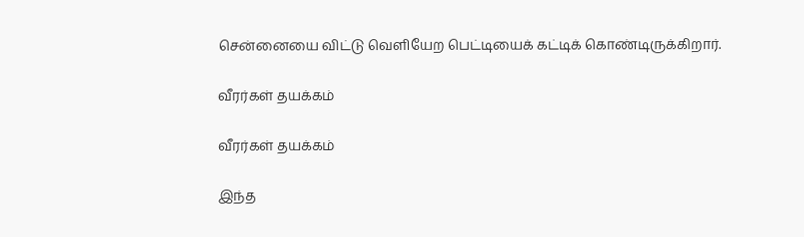சென்னையை விட்டு வெளியேற பெட்டியைக் கட்டிக் கொண்டிருக்கிறார்.

வீரர்கள் தயக்கம்

வீரர்கள் தயக்கம்

இந்த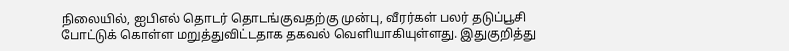நிலையில், ஐபிஎல் தொடர் தொடங்குவதற்கு முன்பு, வீரர்கள் பலர் தடுப்பூசி போட்டுக் கொள்ள மறுத்துவிட்டதாக தகவல் வெளியாகியுள்ளது. இதுகுறித்து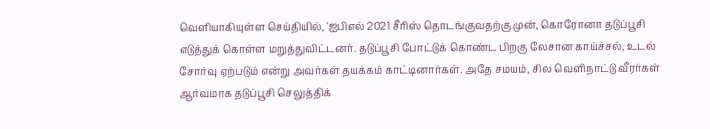வெளியாகியுள்ள செய்தியில், 'ஐபிஎல் 2021 சீரிஸ் தொடங்குவதற்கு முன், கொரோனா தடுப்பூசி எடுத்துக் கொள்ள மறுத்துவிட்டனர். தடுப்பூசி போட்டுக் கொண்ட பிறகு லேசான காய்ச்சல், உடல் சோர்வு ஏற்படும் என்று அவர்கள் தயக்கம் காட்டினார்கள். அதே சமயம், சில வெளிநாட்டு வீரர்கள் ஆர்வமாக தடுப்பூசி செலுத்திக்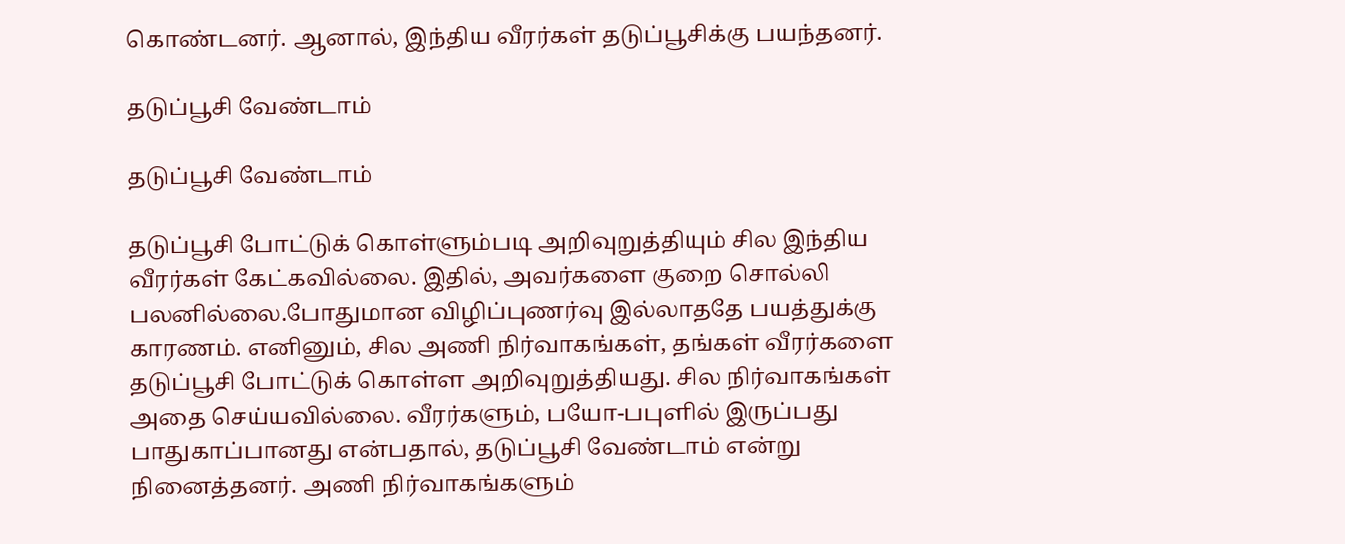கொண்டனர். ஆனால், இந்திய வீரர்கள் தடுப்பூசிக்கு பயந்தனர்.

தடுப்பூசி வேண்டாம்

தடுப்பூசி வேண்டாம்

தடுப்பூசி போட்டுக் கொள்ளும்படி அறிவுறுத்தியும் சில இந்திய வீரர்கள் கேட்கவில்லை. இதில், அவர்களை குறை சொல்லி பலனில்லை.போதுமான விழிப்புணர்வு இல்லாததே பயத்துக்கு காரணம். எனினும், சில அணி நிர்வாகங்கள், தங்கள் வீரர்களை தடுப்பூசி போட்டுக் கொள்ள அறிவுறுத்தியது. சில நிர்வாகங்கள் அதை செய்யவில்லை. வீரர்களும், பயோ-பபுளில் இருப்பது பாதுகாப்பானது என்பதால், தடுப்பூசி வேண்டாம் என்று நினைத்தனர். அணி நிர்வாகங்களும்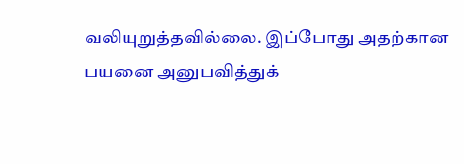வலியுறுத்தவில்லை. இப்போது அதற்கான பயனை அனுபவித்துக்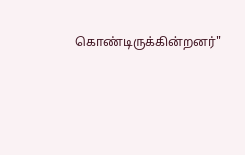கொண்டிருக்கின்றனர்"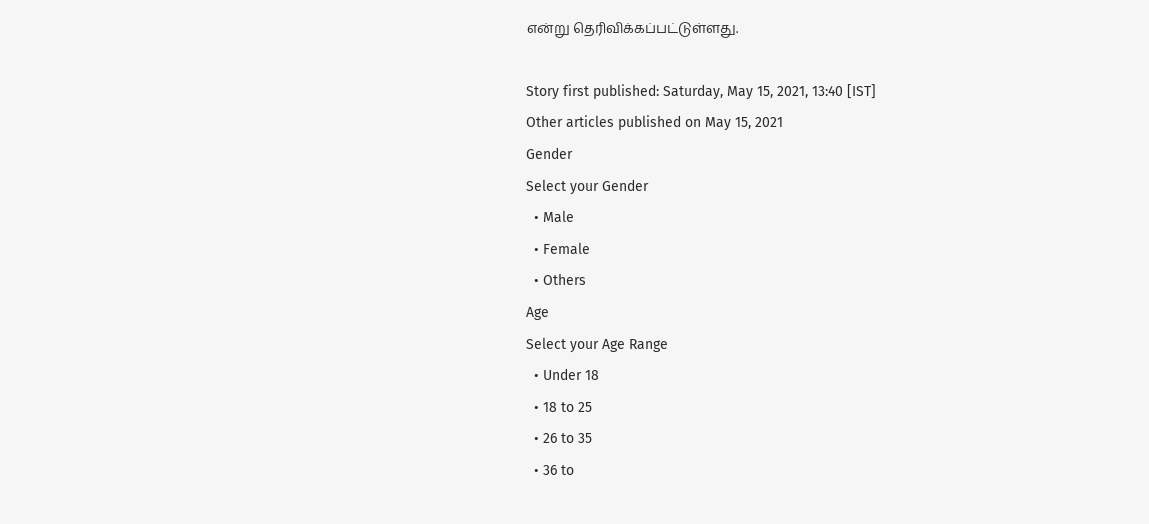என்று தெரிவிக்கப்பட்டுள்ளது.

Story first published: Saturday, May 15, 2021, 13:40 [IST]
Other articles published on May 15, 2021
Gender
Select your Gender
  • Male
  • Female
  • Others
Age
Select your Age Range
  • Under 18
  • 18 to 25
  • 26 to 35
  • 36 to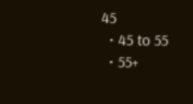45
  • 45 to 55
  • 55+